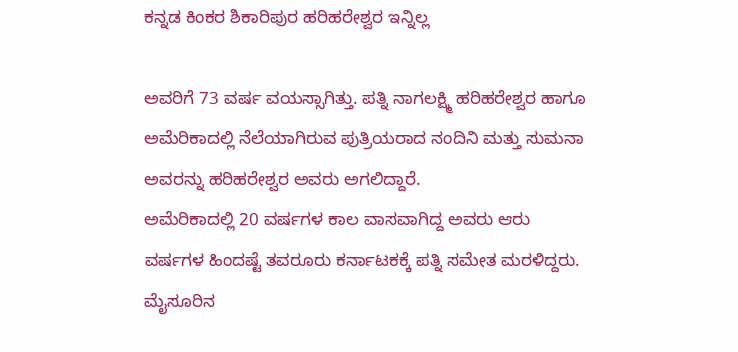ಕನ್ನಡ ಕಿಂಕರ ಶಿಕಾರಿಪುರ ಹರಿಹರೇಶ್ವರ ಇನ್ನಿಲ್ಲ

ಅವರಿಗೆ 73 ವರ್ಷ ವಯಸ್ಸಾಗಿತ್ತು. ಪತ್ನಿ ನಾಗಲಕ್ಷ್ಮಿ ಹರಿಹರೇಶ್ವರ ಹಾಗೂ ಅಮೆರಿಕಾದಲ್ಲಿ ನೆಲೆಯಾಗಿರುವ ಪುತ್ರಿಯರಾದ ನಂದಿನಿ ಮತ್ತು ಸುಮನಾ ಅವರನ್ನು ಹರಿಹರೇಶ್ವರ ಅವರು ಅಗಲಿದ್ದಾರೆ.
ಅಮೆರಿಕಾದಲ್ಲಿ 20 ವರ್ಷಗಳ ಕಾಲ ವಾಸವಾಗಿದ್ದ ಅವರು ಆರು ವರ್ಷಗಳ ಹಿಂದಷ್ಟೆ ತವರೂರು ಕರ್ನಾಟಕಕ್ಕೆ ಪತ್ನಿ ಸಮೇತ ಮರಳಿದ್ದರು. ಮೈಸೂರಿನ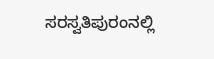ಸರಸ್ವತಿಪುರಂನಲ್ಲಿ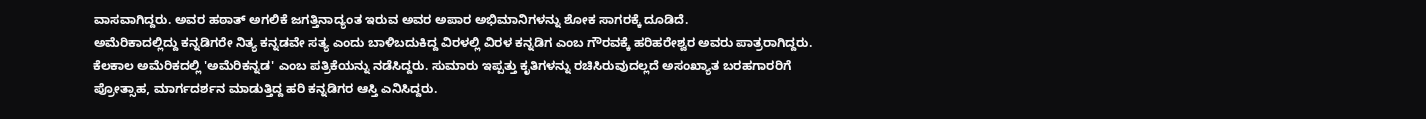ವಾಸವಾಗಿದ್ದರು. ಅವರ ಹಠಾತ್ ಅಗಲಿಕೆ ಜಗತ್ತಿನಾದ್ಯಂತ ಇರುವ ಅವರ ಅಪಾರ ಅಭಿಮಾನಿಗಳನ್ನು ಶೋಕ ಸಾಗರಕ್ಕೆ ದೂಡಿದೆ.
ಅಮೆರಿಕಾದಲ್ಲಿದ್ದು ಕನ್ನಡಿಗರೇ ನಿತ್ಯ ಕನ್ನಡವೇ ಸತ್ಯ ಎಂದು ಬಾಳಿಬದುಕಿದ್ದ ವಿರಳಲ್ಲಿ ವಿರಳ ಕನ್ನಡಿಗ ಎಂಬ ಗೌರವಕ್ಕೆ ಹರಿಹರೇಶ್ವರ ಅವರು ಪಾತ್ರರಾಗಿದ್ದರು. ಕೆಲಕಾಲ ಅಮೆರಿಕದಲ್ಲಿ 'ಅಮೆರಿಕನ್ನಡ' ಎಂಬ ಪತ್ರಿಕೆಯನ್ನು ನಡೆಸಿದ್ದರು. ಸುಮಾರು ಇಪ್ಪತ್ತು ಕೃತಿಗಳನ್ನು ರಚಿಸಿರುವುದಲ್ಲದೆ ಅಸಂಖ್ಯಾತ ಬರಹಗಾರರಿಗೆ ಪ್ರೋತ್ಸಾಹ, ಮಾರ್ಗದರ್ಶನ ಮಾಡುತ್ತಿದ್ದ ಹರಿ ಕನ್ನಡಿಗರ ಆಸ್ತಿ ಎನಿಸಿದ್ದರು.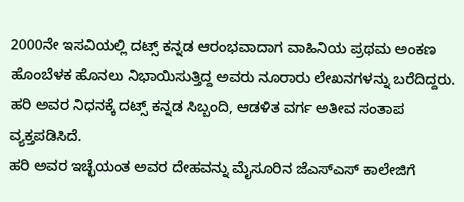2000ನೇ ಇಸವಿಯಲ್ಲಿ ದಟ್ಸ್ ಕನ್ನಡ ಆರಂಭವಾದಾಗ ವಾಹಿನಿಯ ಪ್ರಥಮ ಅಂಕಣ ಹೊಂಬೆಳಕ ಹೊನಲು ನಿಭಾಯಿಸುತ್ತಿದ್ದ ಅವರು ನೂರಾರು ಲೇಖನಗಳನ್ನು ಬರೆದಿದ್ದರು. ಹರಿ ಅವರ ನಿಧನಕ್ಕೆ ದಟ್ಸ್ ಕನ್ನಡ ಸಿಬ್ಬಂದಿ, ಆಡಳಿತ ವರ್ಗ ಅತೀವ ಸಂತಾಪ ವ್ಯಕ್ತಪಡಿಸಿದೆ.
ಹರಿ ಅವರ ಇಚ್ಛೆಯಂತ ಅವರ ದೇಹವನ್ನು ಮೈಸೂರಿನ ಜೆಎಸ್ಎಸ್ ಕಾಲೇಜಿಗೆ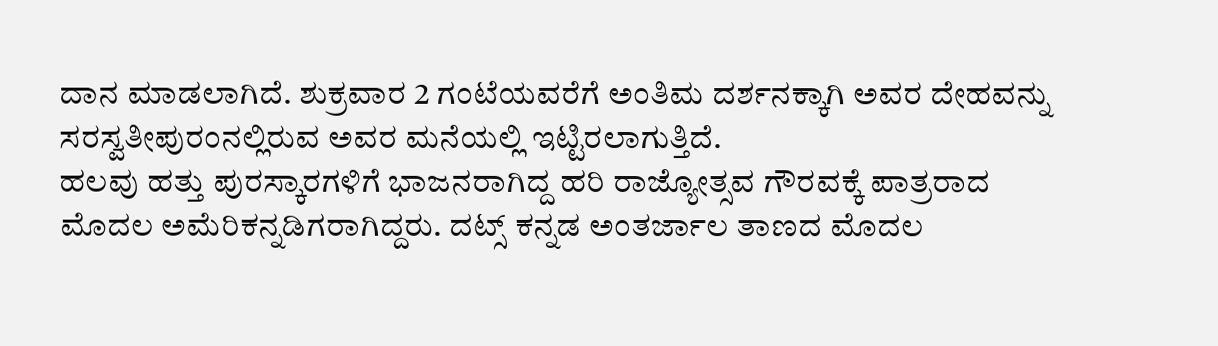ದಾನ ಮಾಡಲಾಗಿದೆ. ಶುಕ್ರವಾರ 2 ಗಂಟೆಯವರೆಗೆ ಅಂತಿಮ ದರ್ಶನಕ್ಕಾಗಿ ಅವರ ದೇಹವನ್ನು ಸರಸ್ವತೀಪುರಂನಲ್ಲಿರುವ ಅವರ ಮನೆಯಲ್ಲಿ ಇಟ್ಟಿರಲಾಗುತ್ತಿದೆ.
ಹಲವು ಹತ್ತು ಪುರಸ್ಕಾರಗಳಿಗೆ ಭಾಜನರಾಗಿದ್ದ ಹರಿ ರಾಜ್ಯೋತ್ಸವ ಗೌರವಕ್ಕೆ ಪಾತ್ರರಾದ ಮೊದಲ ಅಮೆರಿಕನ್ನಡಿಗರಾಗಿದ್ದರು. ದಟ್ಸ್ ಕನ್ನಡ ಅಂತರ್ಜಾಲ ತಾಣದ ಮೊದಲ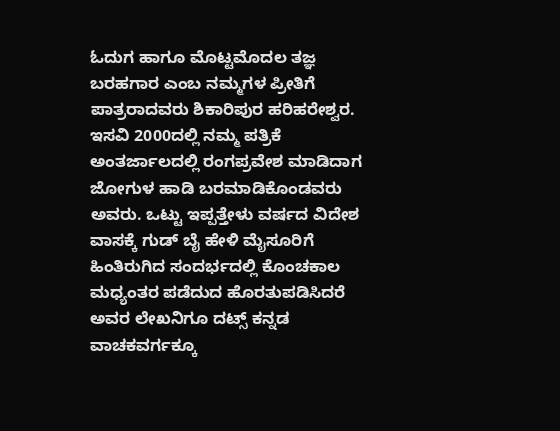ಓದುಗ ಹಾಗೂ ಮೊಟ್ಟಮೊದಲ ತಜ್ಞ ಬರಹಗಾರ ಎಂಬ ನಮ್ಮಗಳ ಪ್ರೀತಿಗೆ ಪಾತ್ರರಾದವರು ಶಿಕಾರಿಪುರ ಹರಿಹರೇಶ್ವರ.
ಇಸವಿ 2000ದಲ್ಲಿ ನಮ್ಮ ಪತ್ರಿಕೆ ಅಂತರ್ಜಾಲದಲ್ಲಿ ರಂಗಪ್ರವೇಶ ಮಾಡಿದಾಗ ಜೋಗುಳ ಹಾಡಿ ಬರಮಾಡಿಕೊಂಡವರು ಅವರು. ಒಟ್ಟು ಇಪ್ಪತ್ತೇಳು ವರ್ಷದ ವಿದೇಶ ವಾಸಕ್ಕೆ ಗುಡ್ ಬೈ ಹೇಳಿ ಮೈಸೂರಿಗೆ ಹಿಂತಿರುಗಿದ ಸಂದರ್ಭದಲ್ಲಿ ಕೊಂಚಕಾಲ ಮಧ್ಯಂತರ ಪಡೆದುದ ಹೊರತುಪಡಿಸಿದರೆ ಅವರ ಲೇಖನಿಗೂ ದಟ್ಸ್ ಕನ್ನಡ ವಾಚಕವರ್ಗಕ್ಕೂ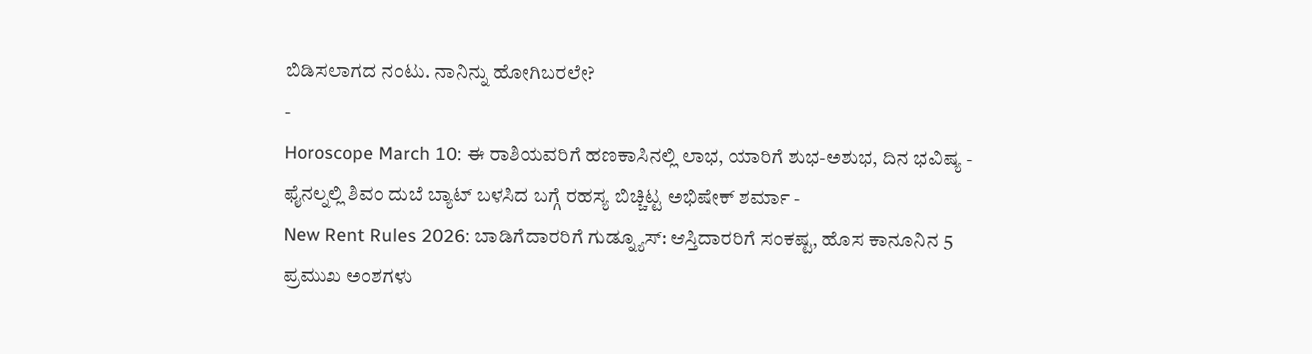ಬಿಡಿಸಲಾಗದ ನಂಟು. ನಾನಿನ್ನು ಹೋಗಿಬರಲೇ?
-
Horoscope March 10: ಈ ರಾಶಿಯವರಿಗೆ ಹಣಕಾಸಿನಲ್ಲಿ ಲಾಭ, ಯಾರಿಗೆ ಶುಭ-ಅಶುಭ, ದಿನ ಭವಿಷ್ಯ -
ಫೈನಲ್ನಲ್ಲಿ ಶಿವಂ ದುಬೆ ಬ್ಯಾಟ್ ಬಳಸಿದ ಬಗ್ಗೆ ರಹಸ್ಯ ಬಿಚ್ಚಿಟ್ಟ ಅಭಿಷೇಕ್ ಶರ್ಮಾ -
New Rent Rules 2026: ಬಾಡಿಗೆದಾರರಿಗೆ ಗುಡ್ನ್ಯೂಸ್: ಆಸ್ತಿದಾರರಿಗೆ ಸಂಕಷ್ಟ, ಹೊಸ ಕಾನೂನಿನ 5 ಪ್ರಮುಖ ಅಂಶಗಳು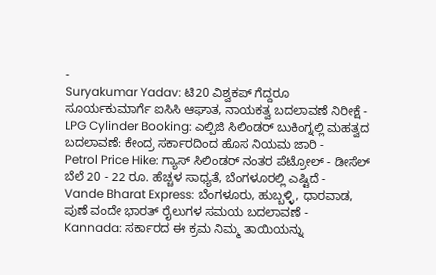-
Suryakumar Yadav: ಟಿ20 ವಿಶ್ವಕಪ್ ಗೆದ್ದರೂ ಸೂರ್ಯಕುಮಾರ್ಗೆ ಐಸಿಸಿ ಆಘಾತ, ನಾಯಕತ್ವ ಬದಲಾವಣೆ ನಿರೀಕ್ಷೆ -
LPG Cylinder Booking: ಎಲ್ಪಿಜಿ ಸಿಲಿಂಡರ್ ಬುಕಿಂಗ್ನಲ್ಲಿ ಮಹತ್ವದ ಬದಲಾವಣೆ: ಕೇಂದ್ರ ಸರ್ಕಾರದಿಂದ ಹೊಸ ನಿಯಮ ಜಾರಿ -
Petrol Price Hike: ಗ್ಯಾಸ್ ಸಿಲಿಂಡರ್ ನಂತರ ಪೆಟ್ರೋಲ್ - ಡೀಸೆಲ್ ಬೆಲೆ 20 - 22 ರೂ. ಹೆಚ್ಚಳ ಸಾಧ್ಯತೆ, ಬೆಂಗಳೂರಲ್ಲಿ ಎಷ್ಟಿದೆ -
Vande Bharat Express: ಬೆಂಗಳೂರು, ಹುಬ್ಬಳ್ಳಿ, ಧಾರವಾಡ, ಪುಣೆ ವಂದೇ ಭಾರತ್ ರೈಲುಗಳ ಸಮಯ ಬದಲಾವಣೆ -
Kannada: ಸರ್ಕಾರದ ಈ ಕ್ರಮ ನಿಮ್ಮ ತಾಯಿಯನ್ನು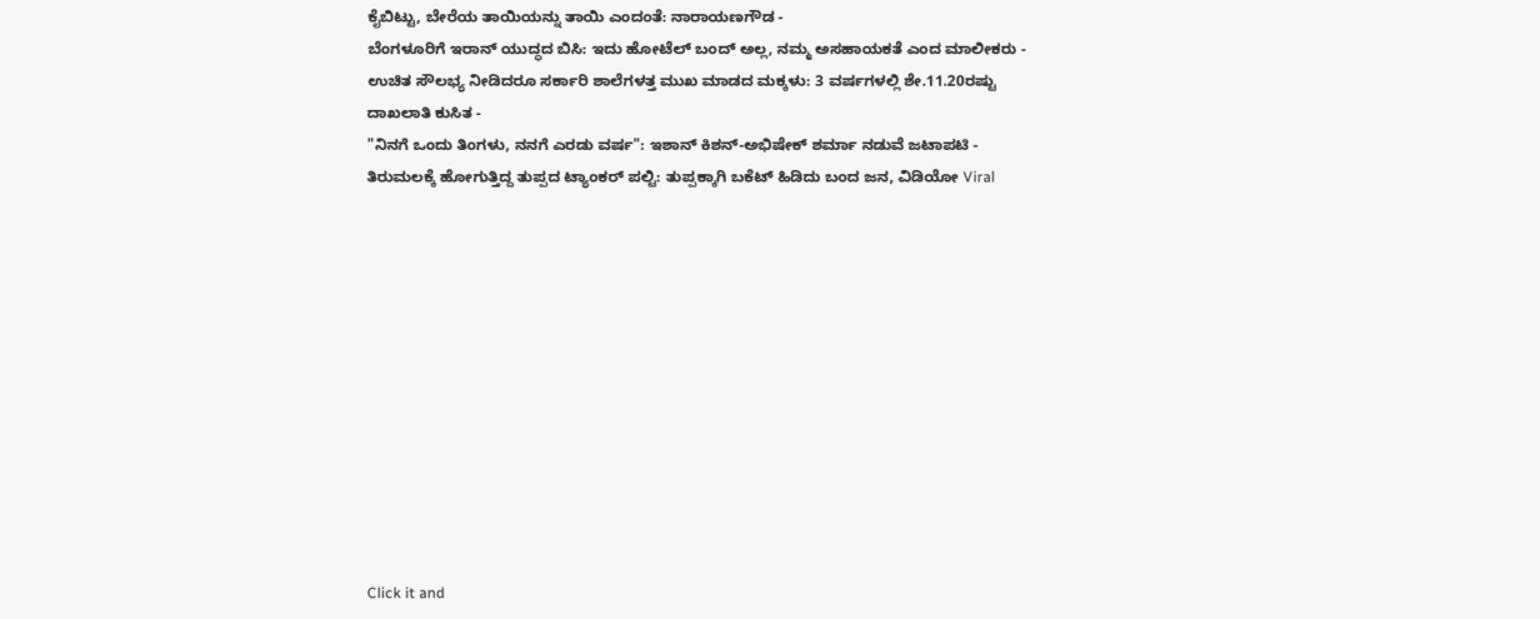ಕೈಬಿಟ್ಟು, ಬೇರೆಯ ತಾಯಿಯನ್ನು ತಾಯಿ ಎಂದಂತೆ: ನಾರಾಯಣಗೌಡ -
ಬೆಂಗಳೂರಿಗೆ ಇರಾನ್ ಯುದ್ಧದ ಬಿಸಿ: ಇದು ಹೋಟೆಲ್ ಬಂದ್ ಅಲ್ಲ, ನಮ್ಮ ಅಸಹಾಯಕತೆ ಎಂದ ಮಾಲೀಕರು -
ಉಚಿತ ಸೌಲಭ್ಯ ನೀಡಿದರೂ ಸರ್ಕಾರಿ ಶಾಲೆಗಳತ್ತ ಮುಖ ಮಾಡದ ಮಕ್ಕಳು: 3 ವರ್ಷಗಳಲ್ಲಿ ಶೇ.11.20ರಷ್ಟು ದಾಖಲಾತಿ ಕುಸಿತ -
"ನಿನಗೆ ಒಂದು ತಿಂಗಳು, ನನಗೆ ಎರಡು ವರ್ಷ": ಇಶಾನ್ ಕಿಶನ್-ಅಭಿಷೇಕ್ ಶರ್ಮಾ ನಡುವೆ ಜಟಾಪಟಿ -
ತಿರುಮಲಕ್ಕೆ ಹೋಗುತ್ತಿದ್ದ ತುಪ್ಪದ ಟ್ಯಾಂಕರ್ ಪಲ್ಟಿ: ತುಪ್ಪಕ್ಕಾಗಿ ಬಕೆಟ್ ಹಿಡಿದು ಬಂದ ಜನ, ವಿಡಿಯೋ Viral












Click it and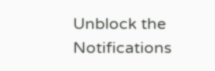Unblock the Notifications